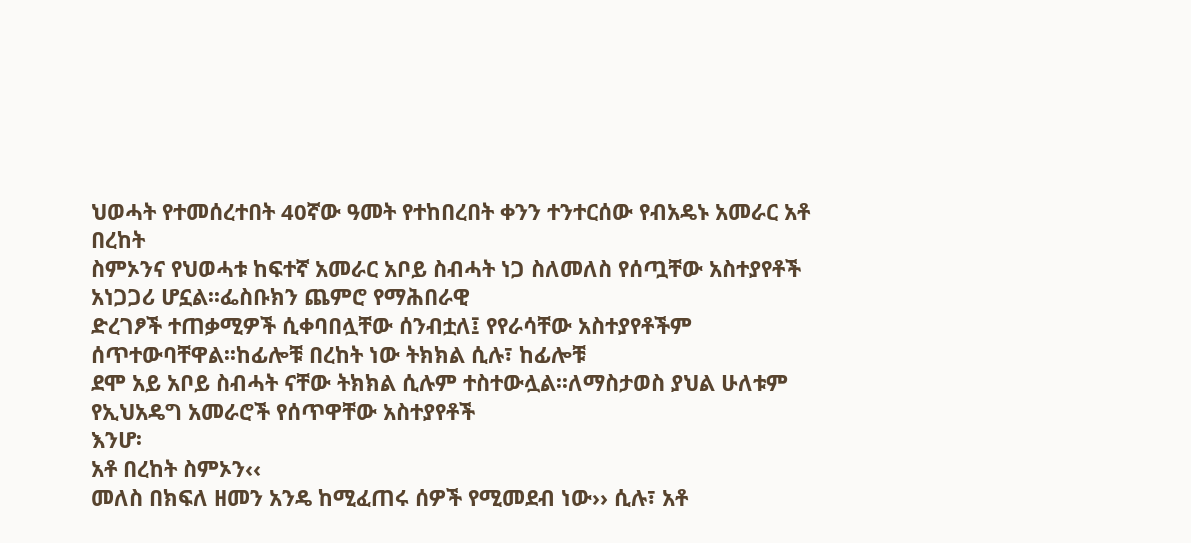ህወሓት የተመሰረተበት 40ኛው ዓመት የተከበረበት ቀንን ተንተርሰው የብአዴኑ አመራር አቶ በረከት
ስምኦንና የህወሓቱ ከፍተኛ አመራር አቦይ ስብሓት ነጋ ስለመለስ የሰጧቸው አስተያየቶች አነጋጋሪ ሆኗል፡፡ፌስቡክን ጨምሮ የማሕበራዊ
ድረገፆች ተጠቃሚዎች ሲቀባበሏቸው ሰንብቷለ፤ የየራሳቸው አስተያየቶችም ሰጥተውባቸዋል፡፡ከፊሎቹ በረከት ነው ትክክል ሲሉ፣ ከፊሎቹ
ደሞ አይ አቦይ ስብሓት ናቸው ትክክል ሲሉም ተስተውሏል፡፡ለማስታወስ ያህል ሁለቱም የኢህአዴግ አመራሮች የሰጥዋቸው አስተያየቶች
እንሆ፡
አቶ በረከት ስምኦን‹‹
መለስ በክፍለ ዘመን አንዴ ከሚፈጠሩ ሰዎች የሚመደብ ነው›› ሲሉ፣ አቶ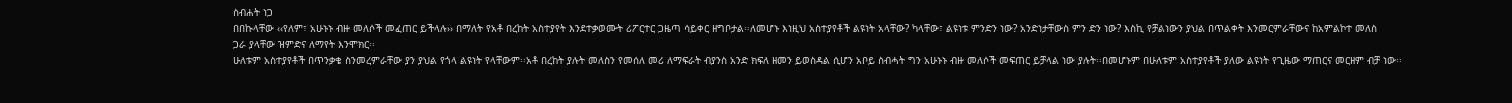ስብሐት ነጋ
በበኩላቸው ‹‹የለም፣ አሁኑኑ ብዙ መለሶች መፈጠር ይችላሉ›› በማለት የአቶ በረከት አስተያየት እንደተቃወሙት ሪፖርተር ጋዜጣ ሳይቀር ዘግቦታል፡፡ለመሆኑ እነዚህ አስተያየቶች ልዩነት አላቸው? ካላቸው፣ ልዩነቱ ምንድን ነው? አንድነታቸውስ ምን ድን ነው? እስኪ የቻልነውን ያህል በጥልቀት እንመርምራቸውና ከአምልኮተ መለስ
ጋራ ያላቸው ዝምድና ለማየት እንሞክር፡፡
ሁለቱም አስተያየቶች በጥንቃቄ ስንመረምራቸው ያን ያህል የጎላ ልዩነት የላቸውም፡፡አቶ በረከት ያሉት መለስን የመሰለ መሪ ለማፍራት ብያንስ አንድ ክፍለ ዘመን ይወስዳል ሲሆን አቦይ ስብሓት ግን አሁኑኑ ብዙ መለሶች መፍጠር ይቻላል ነው ያሉት፡፡በመሆኑም በሁለቱም አስተያየቶች ያለው ልዩነት የጊዜው ማጠርና መርዘም ብቻ ነው፡፡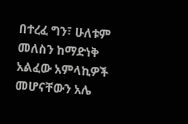በተረፈ ግን፣ ሁለቱም መለስን ከማድነቅ አልፈው አምላኪዎች መሆናቸውን አሌ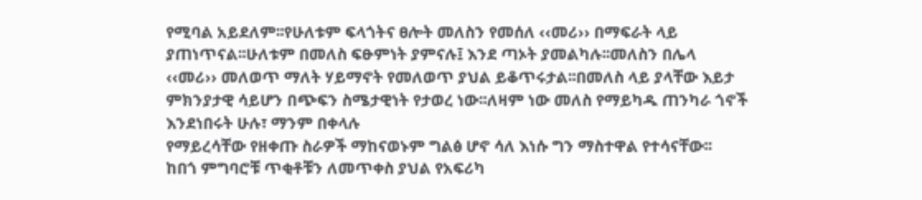የሚባል አይደለም፡፡የሁለቱም ፍላጎትና ፀሎት መለስን የመሰለ ‹‹መሪ›› በማፍራት ላይ ያጠነጥናል፡፡ሁለቱም በመለስ ፍፁምነት ያምናሉ፤ እንደ ጣኦት ያመልካሉ፡፡መለስን በሌላ ‹‹መሪ›› መለወጥ ማለት ሃይማኖት የመለወጥ ያህል ይቆጥሩታል፡፡በመለስ ላይ ያላቸው እይታ
ምክንያታዊ ሳይሆን በጭፍን ስሜታዊነት የታወረ ነው፡፡ለዛም ነው መለስ የማይካዱ ጠንካራ ጎኖች እንደነበሩት ሁሉ፣ ማንም በቀላሉ
የማይረሳቸው የዘቀጡ ስራዎች ማከናወኑም ግልፅ ሆኖ ሳለ እነሱ ግን ማስተዋል የተሳናቸው፡፡
ከበጎ ምግባሮቹ ጥቂቶቹን ለመጥቀስ ያህል የአፍሪካ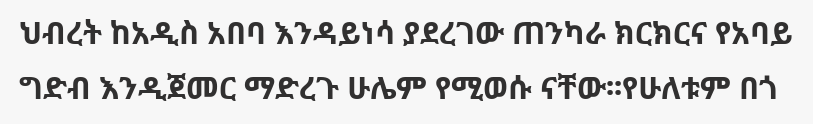ህብረት ከአዲስ አበባ እንዳይነሳ ያደረገው ጠንካራ ክርክርና የአባይ
ግድብ እንዲጀመር ማድረጉ ሁሌም የሚወሱ ናቸው፡፡የሁለቱም በጎ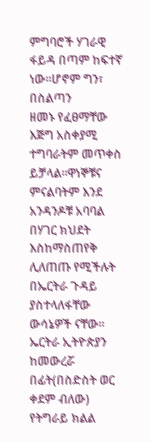ምግባሮች ሃገራዊ ፋይዳ በጣም ከፍተኛ ነው፡፡ሆኖም ግን፣ በስልጣን
ዘመኑ የፈፀማቸው እጅግ አስቀያሚ ተግባራትም መጥቀስ ይቻላል፡፡ዋነኞቹና ምናልባትም እንደ አንዳንዶቹ አባባል በሃገር ክህደት እስከማስጠየቅ
ሊለጠጡ የሚችሉት በኤርትራ ጉዳይ ያስተላለፋቸው ውሳኔዎች ናቸው፡፡
ኤርትራ ኢትዮጵያን ከመውረሯ በፊት(በስድስት ወር ቀደም ብለው) የትግራይ ክልል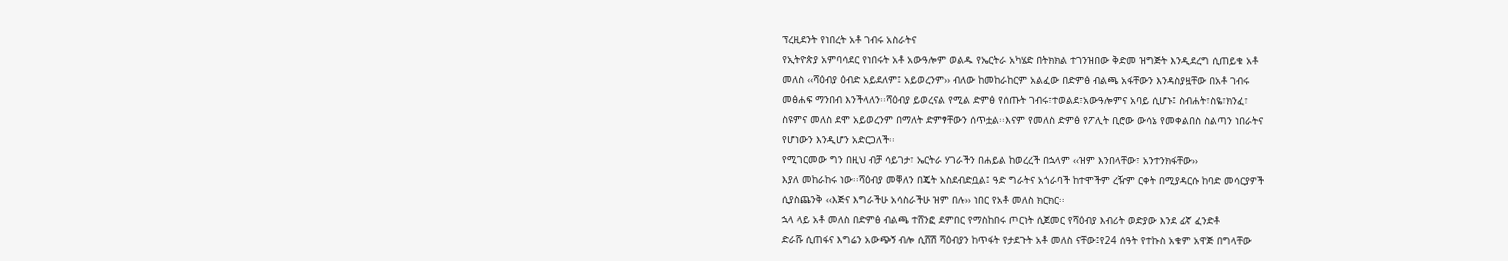ፕረዚደንት የነበረት አቶ ገብሩ አስራትና
የኢትዮጵያ አምባሳደር የነበሩት አቶ አውዓሎም ወልዱ የኤርትራ አካሄድ በትክክል ተገንዝበው ቅድመ ዝግጅት እንዲደረግ ሲጠይቁ አቶ
መለስ ‹‹ሻዕብያ ዕብድ አይደለም፤ አይወረንም›› ብለው ከመከራከርም አልፈው በድምፅ ብልጫ አፋቸውን እንዳስያዟቸው በአቶ ገብሩ
መፅሐፍ ማንበብ እንችላለን፡፡ሻዕብያ ይወረናል የሚል ድምፅ የሰጡት ገብሩ፣ተወልደ፣አውዓሎምና አባይ ሲሆኑ፤ ስብሐት፣ስዬ፣ክንፈ፣
ስዩምና መለስ ደሞ አይወረንም በማለት ድምፃቸውን ሰጥቷል፡፡እናም የመለስ ድምፅ የፖሊት ቢሮው ውሳኔ የመቀልበስ ስልጣን ነበራትና
የሆነውን እንዲሆን አድርጋለች፡፡
የሚገርመው ግን በዚህ ብቻ ሳይገታ፣ ኤርትራ ሃገራችን በሐይል ከወረረች በኋላም ‹‹ዝም እንበላቸው፣ አንተንክፋቸው››
እያለ መከራከሩ ነው፡፡ሻዕብያ መቐለን በጄት አስደብድቧል፤ ዓድ ግራትና አጎራባች ከተሞችም ረዥም ርቀት በሚያዳርሱ ከባድ መሳርያዎች
ሲያስጨንቅ ‹‹እጅና እግራችሁ አሳስራችሁ ዝም በሉ›› ነበር የአቶ መለስ ክርክር፡፡
ኋላ ላይ አቶ መለስ በድምፅ ብልጫ ተሸንፎ ደምበር የማስከበሩ ጦርነት ሲጀመር የሻዕብያ እብሪት ወድያው እንደ ፊኛ ፈንድቶ
ድራሹ ሲጠፋና እግሬን አውጭኝ ብሎ ሲሸሽ ሻዕብያን ከጥፋት የታደጉት አቶ መለስ ናቸው፤የ24 ሰዓት የተኩስ አቁም አዋጅ በግላቸው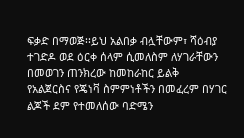ፍቃድ በማወጅ፡፡ይህ አልበቃ ብሏቸውም፣ ሻዕብያ ተገድዶ ወደ ዕርቀ ሰላም ሲመለስም ለሃገራቸውን በመወገን ጠንክረው ከመከራከር ይልቅ
የአልጀርስና የጄነቫ ስምምነቶችን በመፈረም በሃገር ልጆች ደም የተመለሰው ባድሜን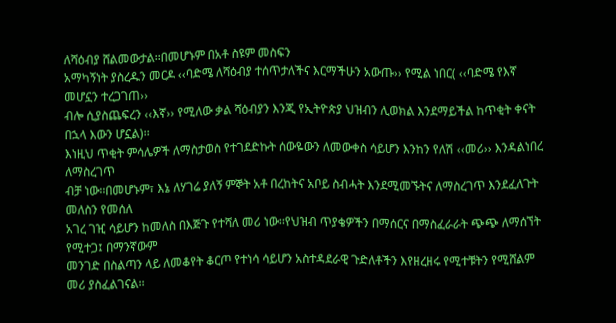ለሻዕብያ ሸልመውታል፡፡በመሆኑም በአቶ ስዩም መስፍን
አማካኝነት ያስረዱን መርዶ ‹‹ባድሜ ለሻዕብያ ተሰጥታለችና እርማችሁን አውጡ›› የሚል ነበር( ‹‹ባድሜ የእኛ መሆኗን ተረጋገጠ››
ብሎ ሲያስጨፍረን ‹‹እኛ›› የሚለው ቃል ሻዕብያን እንጂ የኢትዮጵያ ህዝብን ሊወክል እንደማይችል ከጥቂት ቀናት በኋላ እውን ሆኗል)፡፡
እነዚህ ጥቂት ምሳሌዎች ለማስታወስ የተገደድኩት ሰውዬውን ለመውቀስ ሳይሆን እንከን የለሽ ‹‹መሪ›› እንዳልነበረ ለማስረገጥ
ብቻ ነው፡፡በመሆኑም፣ እኔ ለሃገሬ ያለኝ ምኞት አቶ በረከትና አቦይ ስብሓት እንደሚመኙትና ለማስረገጥ እንደፈለጉት መለስን የመሰለ
አገረ ገዢ ሳይሆን ከመለስ በእጅጉ የተሻለ መሪ ነው፡፡የህዝብ ጥያቄዎችን በማሰርና በማስፈራራት ጭጭ ለማሰኘት የሚተጋ፤ በማንኛውም
መንገድ በስልጣን ላይ ለመቆየት ቆርጦ የተነሳ ሳይሆን አስተዳደራዊ ጉድለቶችን እየዘረዘሩ የሚተቹትን የሚሸልም መሪ ያስፈልገናል፡፡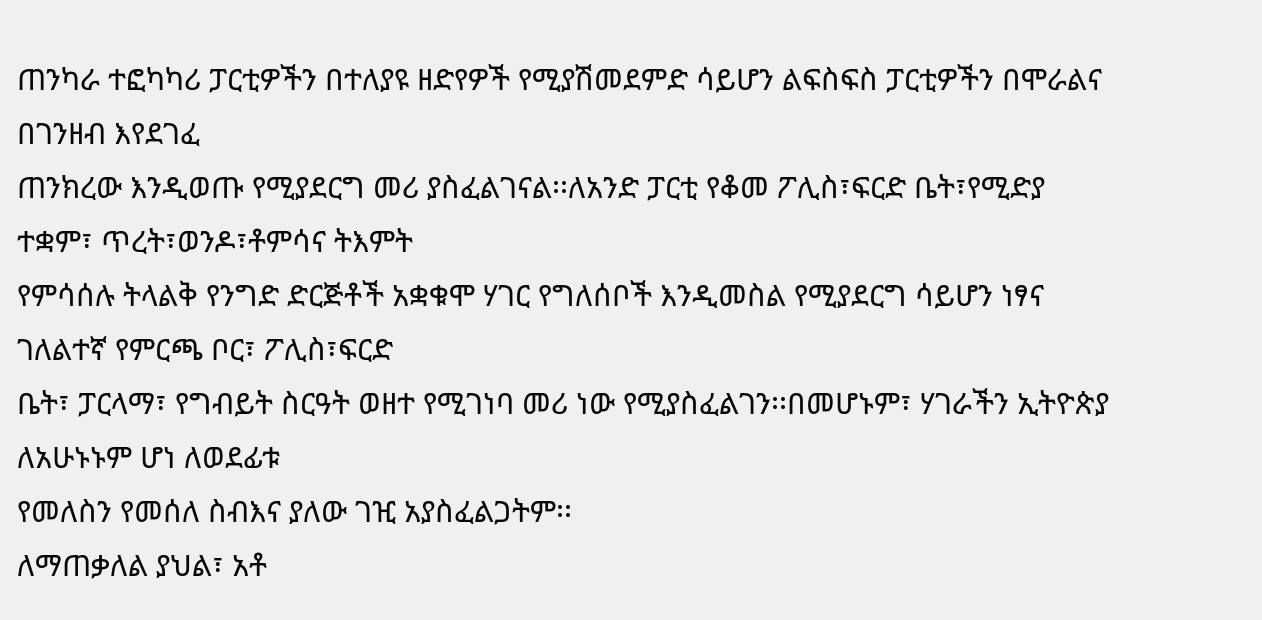ጠንካራ ተፎካካሪ ፓርቲዎችን በተለያዩ ዘድየዎች የሚያሽመደምድ ሳይሆን ልፍስፍስ ፓርቲዎችን በሞራልና በገንዘብ እየደገፈ
ጠንክረው እንዲወጡ የሚያደርግ መሪ ያስፈልገናል፡፡ለአንድ ፓርቲ የቆመ ፖሊስ፣ፍርድ ቤት፣የሚድያ ተቋም፣ ጥረት፣ወንዶ፣ቶምሳና ትእምት
የምሳሰሉ ትላልቅ የንግድ ድርጅቶች አቋቁሞ ሃገር የግለሰቦች እንዲመስል የሚያደርግ ሳይሆን ነፃና ገለልተኛ የምርጫ ቦር፣ ፖሊስ፣ፍርድ
ቤት፣ ፓርላማ፣ የግብይት ስርዓት ወዘተ የሚገነባ መሪ ነው የሚያስፈልገን፡፡በመሆኑም፣ ሃገራችን ኢትዮጵያ ለአሁኑኑም ሆነ ለወደፊቱ
የመለስን የመሰለ ስብእና ያለው ገዢ አያስፈልጋትም፡፡
ለማጠቃለል ያህል፣ አቶ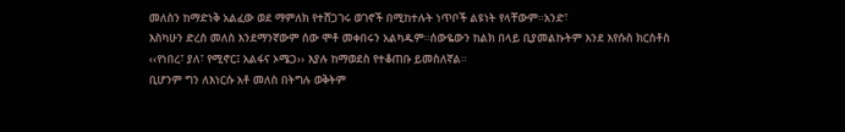መለስን ከማድነቅ አልፈው ወደ ማምለክ የተሸጋገሩ ወገኖች በሚከተሉት ነጥቦች ልዩነት የላቸውም፡፡አንድ፣
እስካሁን ድረስ መለስ እንደማንኛውም ሰው ሞቶ መቀበሩን አልካዱም፡፡ሰውዬውን ከልክ በላይ ቢያመልኩትም እንደ እየሱስ ክርስቶስ
‹‹የነበረ፣ ያለ፣ የሚኖር፤ አልፋና ኦሜጋ›› እያሉ ከማወደስ የተቆጠቡ ይመስለኛል፡፡
ቢሆንም ግን ለእነርሱ አቶ መለስ በትግሉ ወቅትም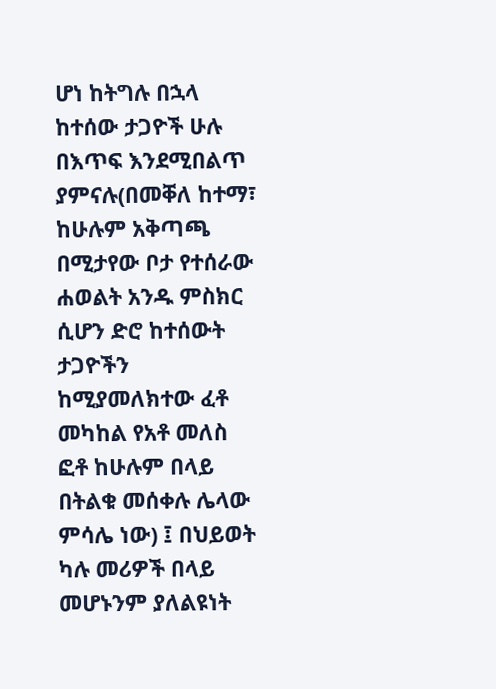ሆነ ከትግሉ በኋላ ከተሰው ታጋዮች ሁሉ በእጥፍ እንደሚበልጥ ያምናሉ(በመቐለ ከተማ፣ ከሁሉም አቅጣጫ በሚታየው ቦታ የተሰራው ሐወልት አንዱ ምስክር ሲሆን ድሮ ከተሰውት ታጋዮችን ከሚያመለክተው ፈቶ መካከል የአቶ መለስ ፎቶ ከሁሉም በላይ በትልቁ መሰቀሉ ሌላው ምሳሌ ነው) ፤ በህይወት ካሉ መሪዎች በላይ መሆኑንም ያለልዩነት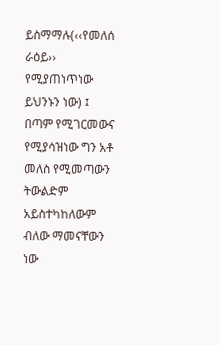ይስማማሉ(‹‹የመለሰ ራዕይ›› የሚያጠነጥነው ይህንኑን ነው) ፤ በጣም የሚገርመውና የሚያሳዝነው ግን አቶ መለስ የሚመጣውን ትውልድም አይስተካከለውም ብለው ማመናቸውን ነው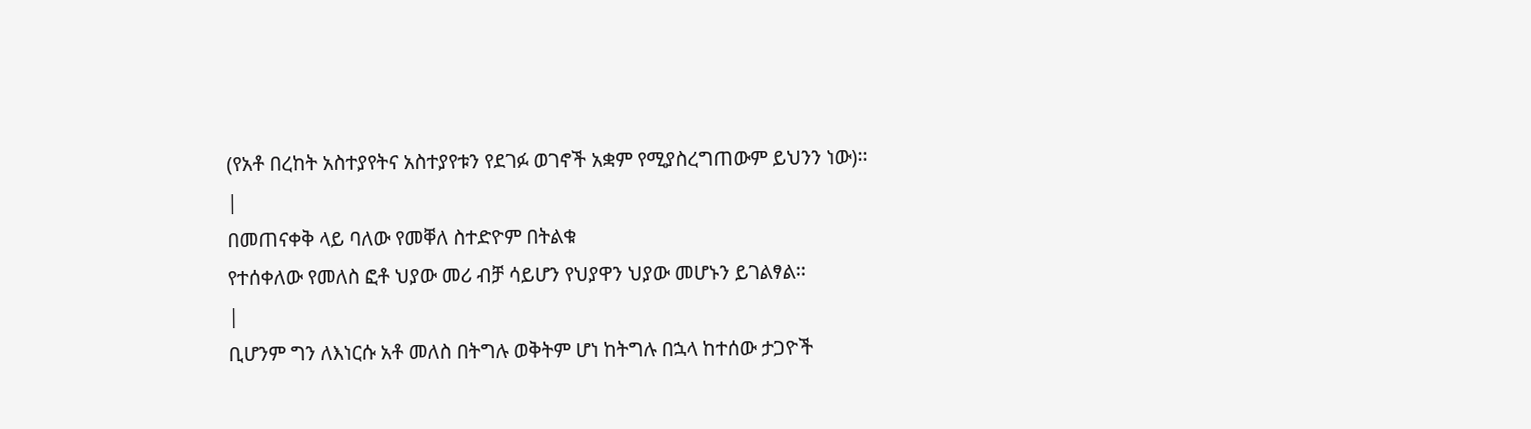(የአቶ በረከት አስተያየትና አስተያየቱን የደገፉ ወገኖች አቋም የሚያስረግጠውም ይህንን ነው)፡፡
|
በመጠናቀቅ ላይ ባለው የመቐለ ስተድዮም በትልቁ
የተሰቀለው የመለስ ፎቶ ህያው መሪ ብቻ ሳይሆን የህያዋን ህያው መሆኑን ይገልፃል፡፡
|
ቢሆንም ግን ለእነርሱ አቶ መለስ በትግሉ ወቅትም ሆነ ከትግሉ በኋላ ከተሰው ታጋዮች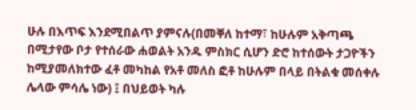ሁሉ በእጥፍ እንደሚበልጥ ያምናሉ(በመቐለ ከተማ፣ ከሁሉም አቅጣጫ በሚታየው ቦታ የተሰራው ሐወልት አንዱ ምስክር ሲሆን ድሮ ከተሰውት ታጋዮችን ከሚያመለክተው ፈቶ መካከል የአቶ መለስ ፎቶ ከሁሉም በላይ በትልቁ መሰቀሉ ሌላው ምሳሌ ነው) ፤ በህይወት ካሉ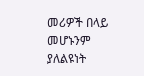መሪዎች በላይ መሆኑንም ያለልዩነት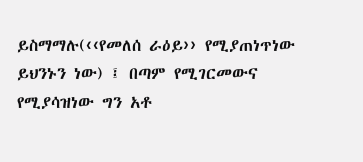ይስማማሉ(‹‹የመለሰ ራዕይ›› የሚያጠነጥነው ይህንኑን ነው) ፤ በጣም የሚገርመውና የሚያሳዝነው ግን አቶ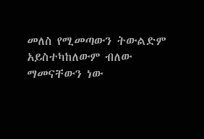መለስ የሚመጣውን ትውልድም አይስተካከለውም ብለው ማመናቸውን ነው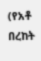(የአቶ በረከት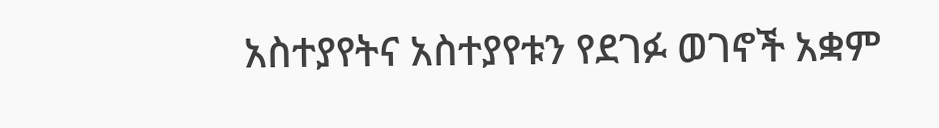አስተያየትና አስተያየቱን የደገፉ ወገኖች አቋም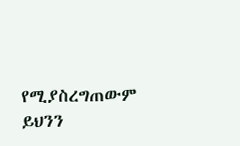የሚያስረግጠውም ይህንን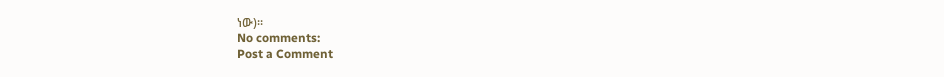ነው)፡፡
No comments:
Post a Comment